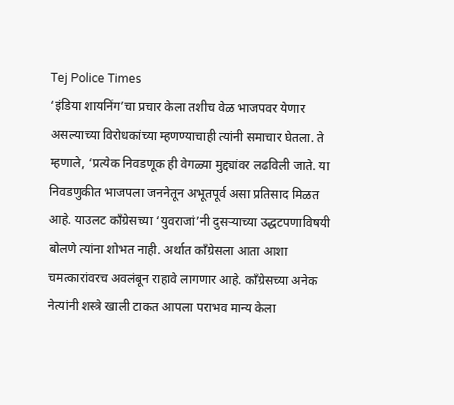Tej Police Times
‘इंडिया शायनिंग’चा प्रचार केला तशीच वेळ भाजपवर येणार असल्याच्या विरोधकांच्या म्हणण्याचाही त्यांनी समाचार घेतला. ते म्हणाले, ‘प्रत्येक निवडणूक ही वेगळ्या मुद्द्यांवर लढविली जाते. या निवडणुकीत भाजपला जननेतून अभूतपूर्व असा प्रतिसाद मिळत आहे. याउलट काँग्रेसच्या ‘युवराजां’नी दुसऱ्याच्या उद्धटपणाविषयी बोलणे त्यांना शोभत नाही. अर्थात काँग्रेसला आता आशा चमत्कारांवरच अवलंबून राहावे लागणार आहे. काँग्रेसच्या अनेक नेत्यांनी शस्त्रे खाली टाकत आपला पराभव मान्य केला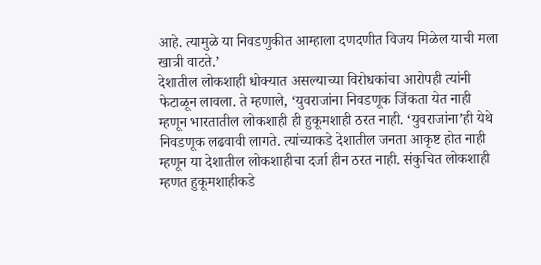आहे. त्यामुळे या निवडणुकीत आम्हाला दणदणीत विजय मिळेल याची मला खात्री वाटते.’
देशातील लोकशाही धोक्यात असल्याच्या विरोधकांचा आरोपही त्यांनी फेटाळून लावला. ते म्हणाले, ‘युवराजांना निवडणूक जिंकता येत नाही म्हणून भारतातील लोकशाही ही हुकूमशाही ठरत नाही. ‘युवराजांना’ही येथे निवडणूक लढवावी लागते. त्यांच्याकडे देशातील जनता आकृष्ट होत नाही म्हणून या देशातील लोकशाहीचा दर्जा हीन ठरत नाही. संकुचित लोकशाही म्हणत हुकूमशाहीकडे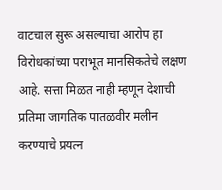वाटचाल सुरू असल्याचा आरोप हा विरोधकांच्या पराभूत मानसिकतेचे लक्षण आहे. सत्ता मिळत नाही म्हणून देशाची प्रतिमा जागतिक पातळवीर मलीन करण्याचे प्रयत्न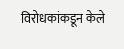विरोधकांकडून केले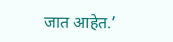जात आहेत.’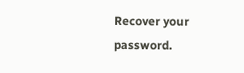Recover your password.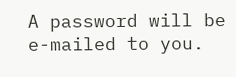A password will be e-mailed to you.